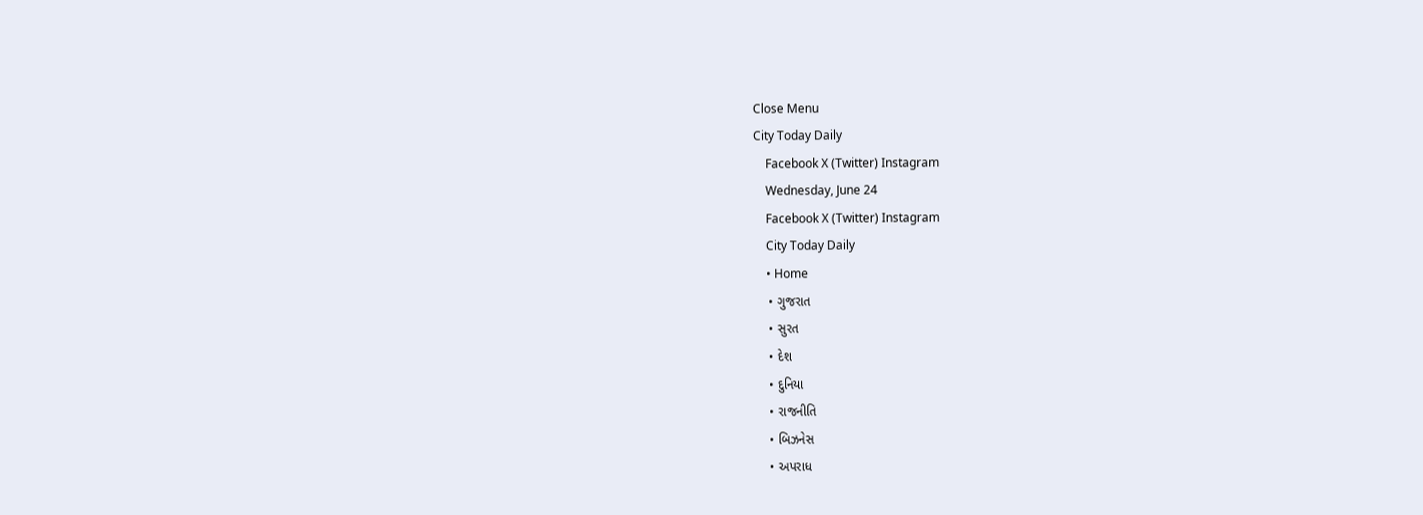Close Menu
City Today Daily
    Facebook X (Twitter) Instagram
    Wednesday, June 24
    Facebook X (Twitter) Instagram
    City Today Daily
    • Home
    • ગુજરાત
    • સુરત
    • દેશ
    • દુનિયા
    • રાજનીતિ
    • બિઝનેસ
    • અપરાધ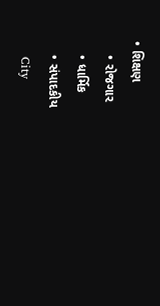• શિક્ષણ
    • રોજગાર
    • ધાર્મિક
    • સંપાદકીય
    City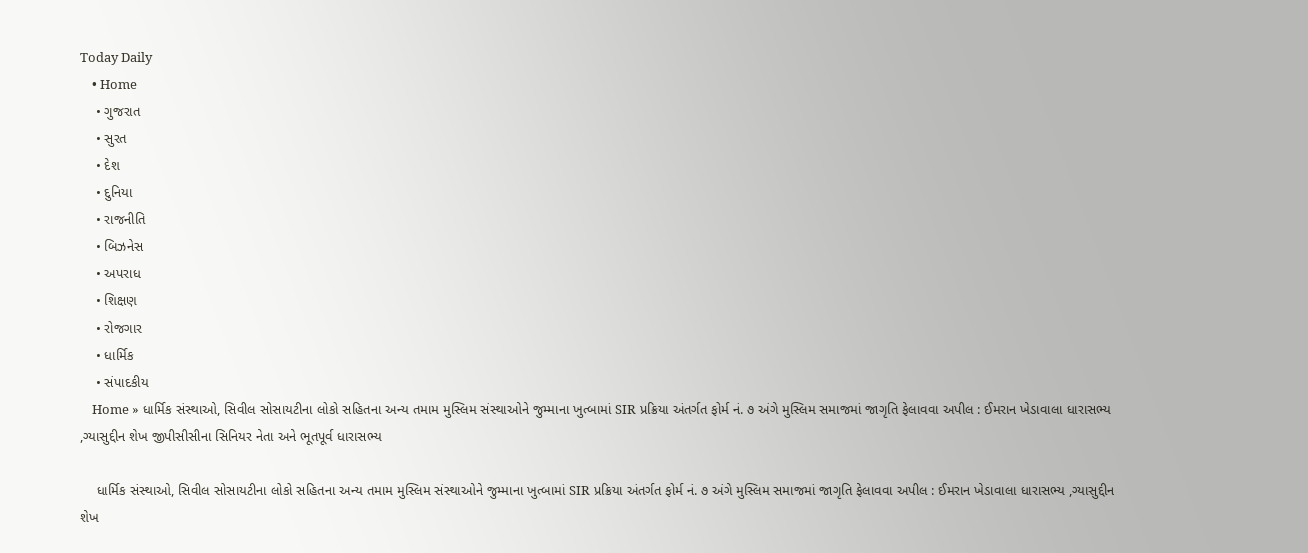Today Daily
    • Home
    • ગુજરાત
    • સુરત
    • દેશ
    • દુનિયા
    • રાજનીતિ
    • બિઝનેસ
    • અપરાધ
    • શિક્ષણ
    • રોજગાર
    • ધાર્મિક
    • સંપાદકીય
    Home » ધાર્મિક સંસ્થાઓ, સિવીલ સોસાયટીના લોકો સહિતના અન્ય તમામ મુસ્લિમ સંસ્થાઓને જુમ્માના ખુત્બામાં SIR પ્રક્રિયા અંતર્ગત ફોર્મ નં. ૭ અંગે મુસ્લિમ સમાજમાં જાગૃતિ ફેલાવવા અપીલ : ઈમરાન ખેડાવાલા ધારાસભ્ય ,ગ્યાસુદ્દીન શેખ જીપીસીસીના સિનિયર નેતા અને ભૂતપૂર્વ ધારાસભ્ય

    ધાર્મિક સંસ્થાઓ, સિવીલ સોસાયટીના લોકો સહિતના અન્ય તમામ મુસ્લિમ સંસ્થાઓને જુમ્માના ખુત્બામાં SIR પ્રક્રિયા અંતર્ગત ફોર્મ નં. ૭ અંગે મુસ્લિમ સમાજમાં જાગૃતિ ફેલાવવા અપીલ : ઈમરાન ખેડાવાલા ધારાસભ્ય ,ગ્યાસુદ્દીન શેખ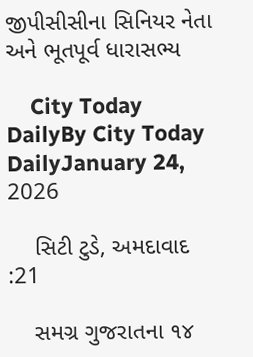જીપીસીસીના સિનિયર નેતા અને ભૂતપૂર્વ ધારાસભ્ય

    City Today DailyBy City Today DailyJanuary 24, 2026

    સિટી ટુડે, અમદાવાદ :21

    સમગ્ર ગુજરાતના ૧૪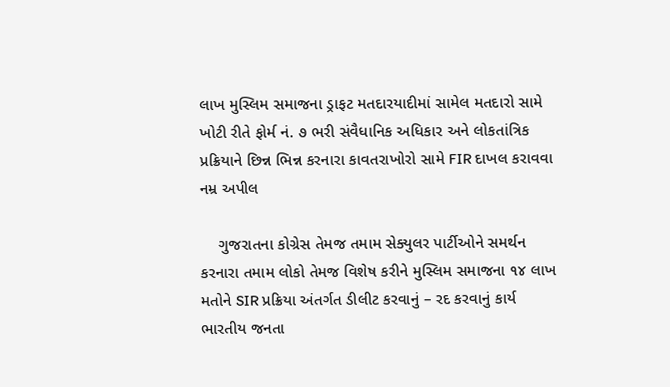લાખ મુસ્લિમ સમાજના ડ્રાફટ મતદારયાદીમાં સામેલ મતદારો સામે ખોટી રીતે ફોર્મ નં. ૭ ભરી સંવૈધાનિક અધિકાર અને લોકતાંત્રિક પ્રક્રિયાને છિન્ન ભિન્ન કરનારા કાવતરાખોરો સામે FIR દાખલ કરાવવા નમ્ર અપીલ

    ગુજરાતના કોગ્રેસ તેમજ તમામ સેક્યુલર પાર્ટીઓને સમર્થન કરનારા તમામ લોકો તેમજ વિશેષ કરીને મુસ્લિમ સમાજના ૧૪ લાખ મતોને SIR પ્રક્રિયા અંતર્ગત ડીલીટ કરવાનું – રદ કરવાનું કાર્ય ભારતીય જનતા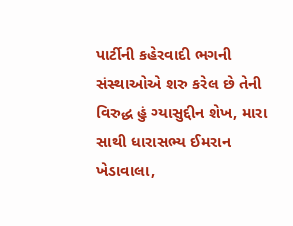પાર્ટીની કહેરવાદી ભગની સંસ્થાઓએ શરુ કરેલ છે તેની વિરુદ્ધ હું ગ્યાસુદ્દીન શેખ, મારા સાથી ધારાસભ્ય ઈમરાન ખેડાવાલા,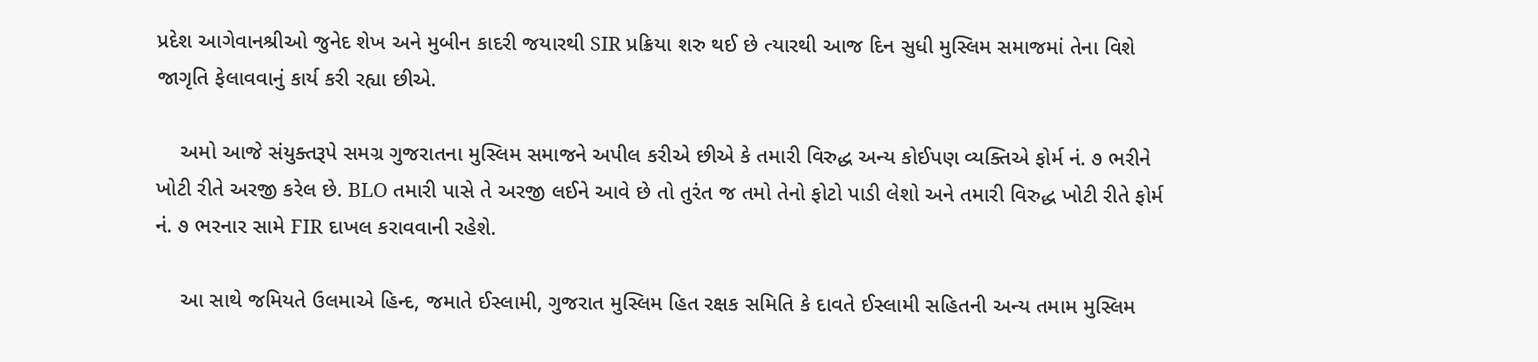પ્રદેશ આગેવાનશ્રીઓ જુનેદ શેખ અને મુબીન કાદરી જયારથી SIR પ્રક્રિયા શરુ થઈ છે ત્યારથી આજ દિન સુધી મુસ્લિમ સમાજમાં તેના વિશે જાગૃતિ ફેલાવવાનું કાર્ય કરી રહ્યા છીએ.

    અમો આજે સંયુક્તરૂપે સમગ્ર ગુજરાતના મુસ્લિમ સમાજને અપીલ કરીએ છીએ કે તમારી વિરુદ્ધ અન્ય કોઈપણ વ્યક્તિએ ફોર્મ નં. ૭ ભરીને ખોટી રીતે અરજી કરેલ છે. BLO તમારી પાસે તે અરજી લઈને આવે છે તો તુરંત જ તમો તેનો ફોટો પાડી લેશો અને તમારી વિરુદ્ધ ખોટી રીતે ફોર્મ નં. ૭ ભરનાર સામે FIR દાખલ કરાવવાની રહેશે.

    આ સાથે જમિયતે ઉલમાએ હિન્દ, જમાતે ઈસ્લામી, ગુજરાત મુસ્લિમ હિત રક્ષક સમિતિ કે દાવતે ઈસ્લામી સહિતની અન્ય તમામ મુસ્લિમ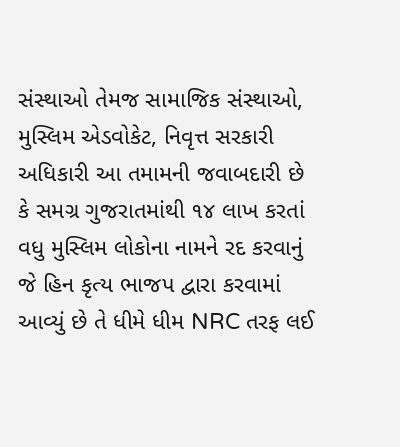સંસ્થાઓ તેમજ સામાજિક સંસ્થાઓ, મુસ્લિમ એડવોકેટ, નિવૃત્ત સરકારી અધિકારી આ તમામની જવાબદારી છે કે સમગ્ર ગુજરાતમાંથી ૧૪ લાખ કરતાં વધુ મુસ્લિમ લોકોના નામને રદ કરવાનું જે હિન કૃત્ય ભાજપ દ્વારા કરવામાં આવ્યું છે તે ધીમે ધીમ NRC તરફ લઈ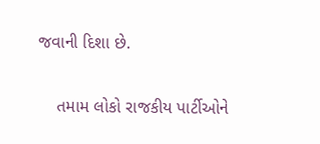જવાની દિશા છે.

    તમામ લોકો રાજકીય પાર્ટીઓને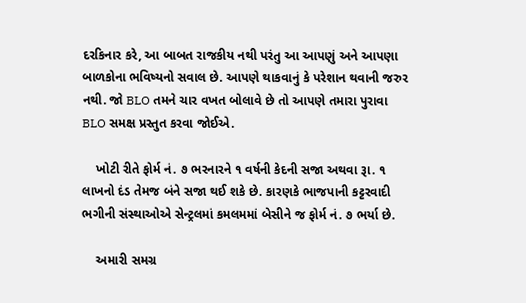દરકિનાર કરે, આ બાબત રાજકીય નથી પરંતુ આ આપણું અને આપણા બાળકોના ભવિષ્યનો સવાલ છે. આપણે થાકવાનું કે પરેશાન થવાની જરુર નથી. જો BLO તમને ચાર વખત બોલાવે છે તો આપણે તમારા પુરાવા BLO સમક્ષ પ્રસ્તુત કરવા જોઈએ.

    ખોટી રીતે ફોર્મ નં. ૭ ભરનારને ૧ વર્ષની કેદની સજા અથવા રૂા. ૧ લાખનો દંડ તેમજ બંને સજા થઈ શકે છે. કારણકે ભાજપાની કટ્ટરવાદી ભગીની સંસ્થાઓએ સેન્ટ્રલમાં કમલમમાં બેસીને જ ફોર્મ નં. ૭ ભર્યા છે.

    અમારી સમગ્ર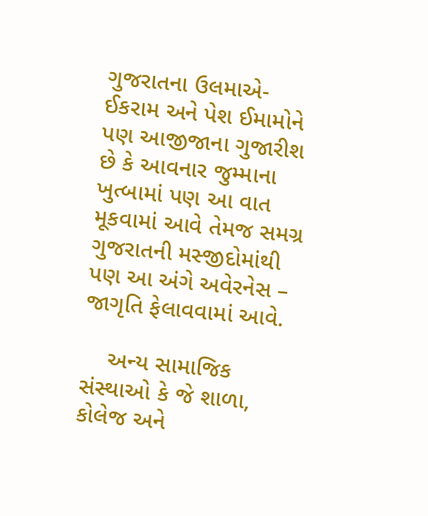ગુજરાતના ઉલમાએ-ઈકરામ અને પેશ ઈમામોને પણ આજીજાના ગુજારીશ છે કે આવનાર જુમ્માના ખુત્બામાં પણ આ વાત મૂકવામાં આવે તેમજ સમગ્ર ગુજરાતની મસ્જીદોમાંથી પણ આ અંગે અવેરનેસ – જાગૃતિ ફેલાવવામાં આવે.

    અન્ય સામાજિક સંસ્થાઓ કે જે શાળા, કોલેજ અને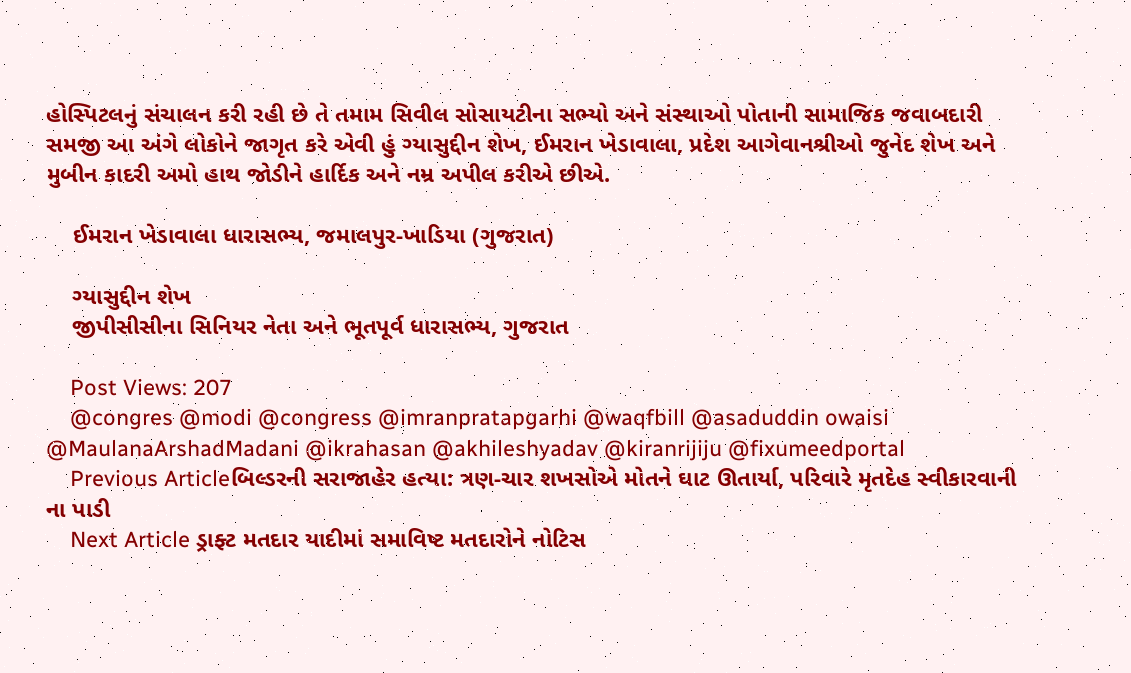હોસ્પિટલનું સંચાલન કરી રહી છે તે તમામ સિવીલ સોસાયટીના સભ્યો અને સંસ્થાઓ પોતાની સામાજિક જવાબદારી સમજી આ અંગે લોકોને જાગૃત કરે એવી હું ગ્યાસુદ્દીન શેખ, ઈમરાન ખેડાવાલા, પ્રદેશ આગેવાનશ્રીઓ જુનેદ શેખ અને મુબીન કાદરી અમો હાથ જોડીને હાર્દિક અને નમ્ર અપીલ કરીએ છીએ.

    ઈમરાન ખેડાવાલા ધારાસભ્ય, જમાલપુર-ખાડિયા (ગુજરાત)

    ગ્યાસુદ્દીન શેખ
    જીપીસીસીના સિનિયર નેતા અને ભૂતપૂર્વ ધારાસભ્ય, ગુજરાત

    Post Views: 207
    @congres @modi @congress @imranpratapgarhi @waqfbill @asaduddin owaisi @MaulanaArshadMadani @ikrahasan @akhileshyadav @kiranrijiju @fixumeedportal
    Previous Articleબિલ્ડરની સરાજાહેર હત્યા: ત્રણ-ચાર શખસોએ મોતને ઘાટ ઊતાર્યા, પરિવારે મૃતદેહ સ્વીકારવાની ના પાડી
    Next Article ડ્રાફ્ટ મતદાર યાદીમાં સમાવિષ્ટ મતદારોને નોટિસ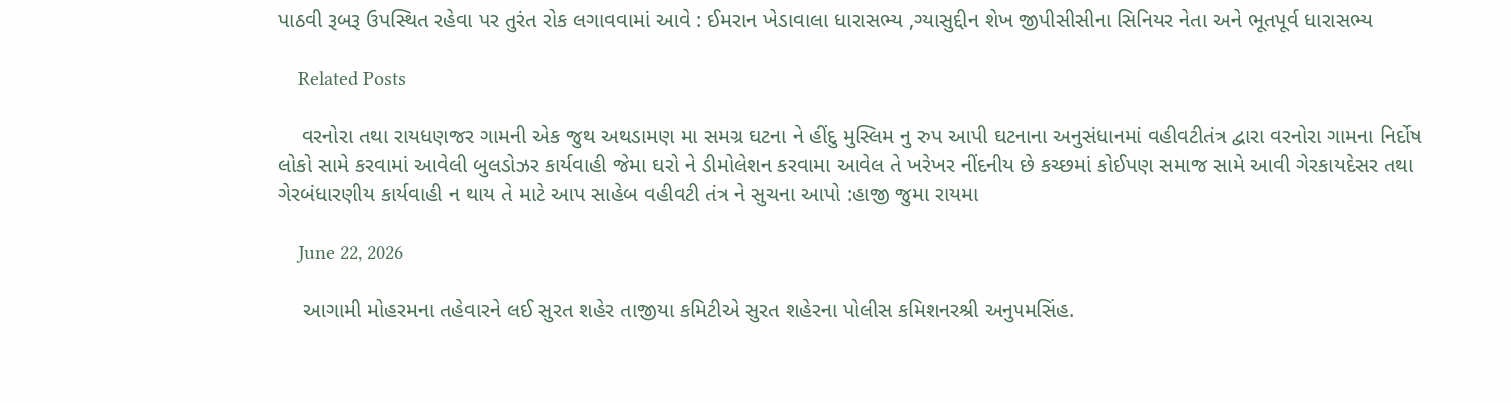પાઠવી રૂબરૂ ઉપસ્થિત રહેવા પર તુરંત રોક લગાવવામાં આવે : ઈમરાન ખેડાવાલા ધારાસભ્ય ,ગ્યાસુદ્દીન શેખ જીપીસીસીના સિનિયર નેતા અને ભૂતપૂર્વ ધારાસભ્ય

    Related Posts

    વરનોરા તથા રાયધણજર ગામની એક જુથ અથડામણ મા સમગ્ર ઘટના ને હીંદુ મુસ્લિમ નુ રુપ આપી ઘટનાના અનુસંધાનમાં વહીવટીતંત્ર દ્વારા વરનોરા ગામના નિર્દોષ લોકો સામે કરવામાં આવેલી બુલડોઝર કાર્યવાહી જેમા ઘરો ને ડીમોલેશન કરવામા આવેલ તે ખરેખર નીંદનીય છે કચ્છમાં કોઈપણ સમાજ સામે આવી ગેરકાયદેસર તથા ગેરબંધારણીય કાર્યવાહી ન થાય તે માટે આપ સાહેબ વહીવટી તંત્ર ને સુચના આપો :હાજી જુમા રાયમા

    June 22, 2026

    આગામી મોહરમના તહેવારને લઈ સુરત શહેર તાજીયા કમિટીએ સુરત શહેરના પોલીસ કમિશનરશ્રી અનુપમસિંહ.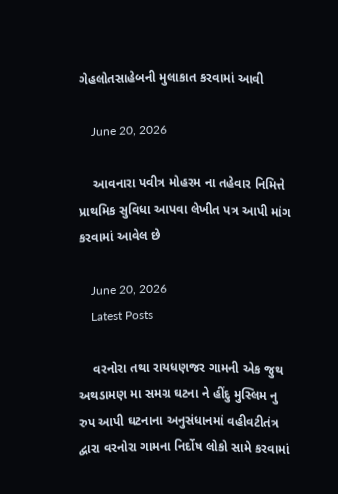ગેહલોતસાહેબની મુલાકાત કરવામાં આવી

    June 20, 2026

    આવનારા પવીત્ર મોહરમ ના તહેવાર નિમિત્તે પ્રાથમિક સુવિધા આપવા લેખીત પત્ર આપી માંગ કરવામાં આવેલ છે

    June 20, 2026
    Latest Posts

    વરનોરા તથા રાયધણજર ગામની એક જુથ અથડામણ મા સમગ્ર ઘટના ને હીંદુ મુસ્લિમ નુ રુપ આપી ઘટનાના અનુસંધાનમાં વહીવટીતંત્ર દ્વારા વરનોરા ગામના નિર્દોષ લોકો સામે કરવામાં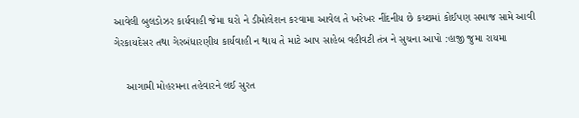આવેલી બુલડોઝર કાર્યવાહી જેમા ઘરો ને ડીમોલેશન કરવામા આવેલ તે ખરેખર નીંદનીય છે કચ્છમાં કોઈપણ સમાજ સામે આવી ગેરકાયદેસર તથા ગેરબંધારણીય કાર્યવાહી ન થાય તે માટે આપ સાહેબ વહીવટી તંત્ર ને સુચના આપો :હાજી જુમા રાયમા

    આગામી મોહરમના તહેવારને લઈ સુરત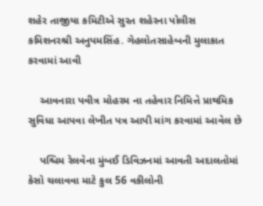શહેર તાજીયા કમિટીએ સુરત શહેરના પોલીસ કમિશનરશ્રી અનુપમસિંહ. ગેહલોતસાહેબની મુલાકાત કરવામાં આવી

    આવનારા પવીત્ર મોહરમ ના તહેવાર નિમિત્તે પ્રાથમિક સુવિધા આપવા લેખીત પત્ર આપી માંગ કરવામાં આવેલ છે

    પશ્ચિમ રેલવેના મુંબઈ ડિવિઝનમાં આવતી અદાલતોમાં કેસો ચલાવવા માટે કુલ 56 વકીલોની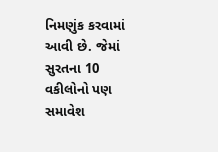નિમણુંક કરવામાં આવી છે. જેમાં સુરતના 10 વકીલોનો પણ સમાવેશ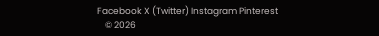Facebook X (Twitter) Instagram Pinterest
    © 2026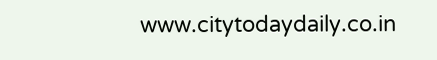www.citytodaydaily.co.in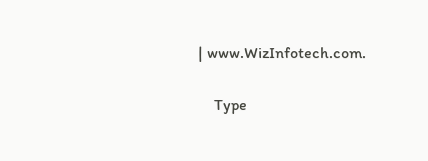| www.WizInfotech.com.

    Type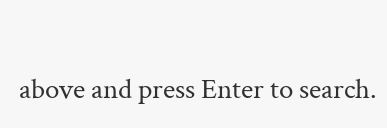above and press Enter to search.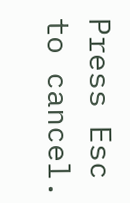Press Esc to cancel.